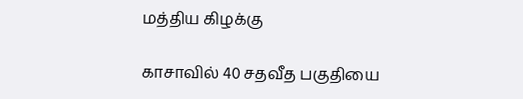மத்திய கிழக்கு

காசாவில் 40 சதவீத பகுதியை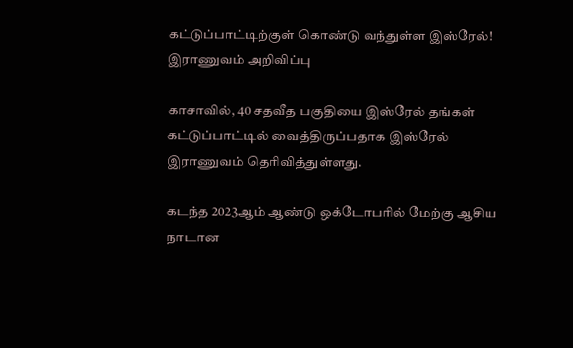கட்டுப்பாட்டிற்குள் கொண்டு வந்துள்ள இஸ்ரேல்! இராணுவம் அறிவிப்பு

காசாவில், 40 சதவீத பகுதியை இஸ்ரேல் தங்கள் கட்டுப்பாட்டில் வைத்திருப்பதாக இஸ்ரேல் இராணுவம் தெரிவித்துள்ளது.

கடந்த 2023ஆம் ஆண்டு ஒக்டோபரில் மேற்கு ஆசிய நாடான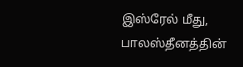இஸ்ரேல் மீது, பாலஸ்தீனத்தின்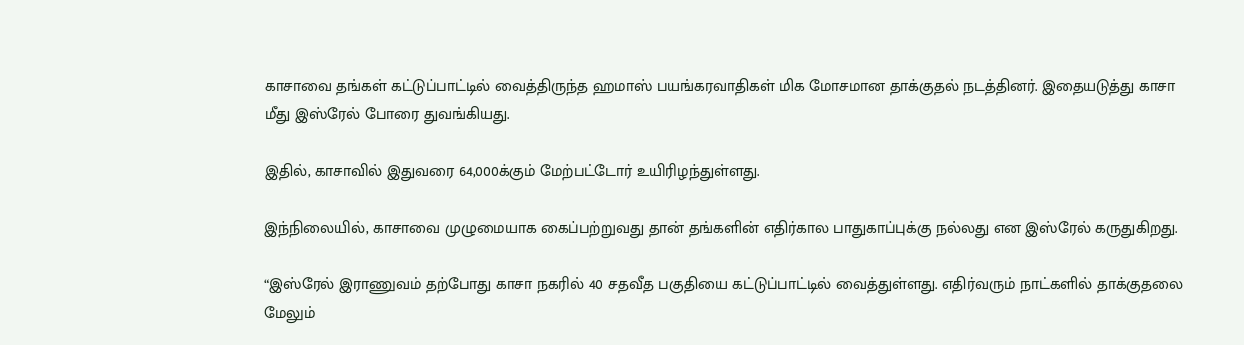காசாவை தங்கள் கட்டுப்பாட்டில் வைத்திருந்த ஹமாஸ் பயங்கரவாதிகள் மிக மோசமான தாக்குதல் நடத்தினர். இதையடுத்து காசா மீது இஸ்ரேல் போரை துவங்கியது.

இதில், காசாவில் இதுவரை 64,000க்கும் மேற்பட்டோர் உயிரிழந்துள்ளது.

இந்நிலையில், காசாவை முழுமையாக கைப்பற்றுவது தான் தங்களின் எதிர்கால பாதுகாப்புக்கு நல்லது என இஸ்ரேல் கருதுகிறது.

“இஸ்ரேல் இராணுவம் தற்போது காசா நகரில் 40 சதவீத பகுதியை கட்டுப்பாட்டில் வைத்துள்ளது. எதிர்வரும் நாட்களில் தாக்குதலை மேலும்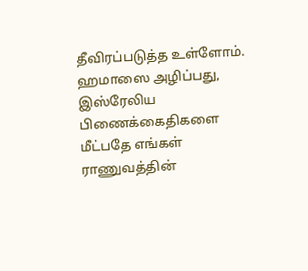தீவிரப்படுத்த உள்ளோம். ஹமாஸை அழிப்பது, இஸ்ரேலிய பிணைக்கைதிகளை மீட்பதே எங்கள் ராணுவத்தின்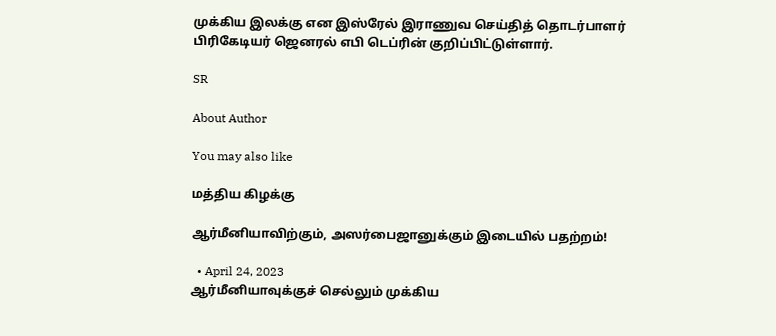முக்கிய இலக்கு என இஸ்ரேல் இராணுவ செய்தித் தொடர்பாளர் பிரிகேடியர் ஜெனரல் எபி டெப்ரின் குறிப்பிட்டுள்ளார்.

SR

About Author

You may also like

மத்திய கிழக்கு

ஆர்மீனியாவிற்கும், அஸர்பைஜானுக்கும் இடையில் பதற்றம்!

  • April 24, 2023
ஆர்மீனியாவுக்குச் செல்லும் முக்கிய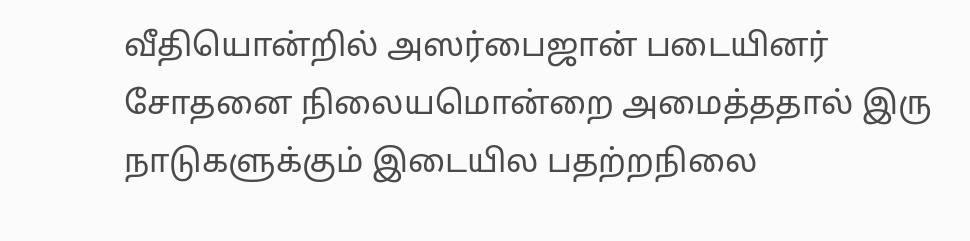வீதியொன்றில் அஸர்பைஜான் படையினர் சோதனை நிலையமொன்றை அமைத்ததால் இரு நாடுகளுக்கும் இடையில பதற்றநிலை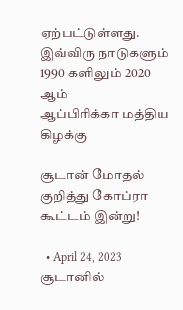ஏற்பட்டுள்ளது. இவ்விரு நாடுகளும் 1990 களிலும் 2020 ஆம்
ஆப்பிரிக்கா மத்திய கிழக்கு

சூடான் மோதல் குறித்து கோப்ரா கூட்டம் இன்று!

  • April 24, 2023
சூடானில்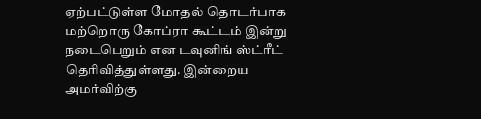ஏற்பட்டுள்ள மோதல் தொடர்பாக மற்றொரு கோப்ரா கூட்டம் இன்று நடைபெறும் என டவுனிங் ஸ்ட்ரீட் தெரிவித்துள்ளது. இன்றைய அமர்விற்கு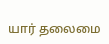யார் தலைமை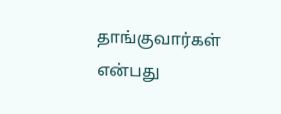தாங்குவார்கள் என்பது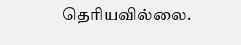தெரியவில்லை.